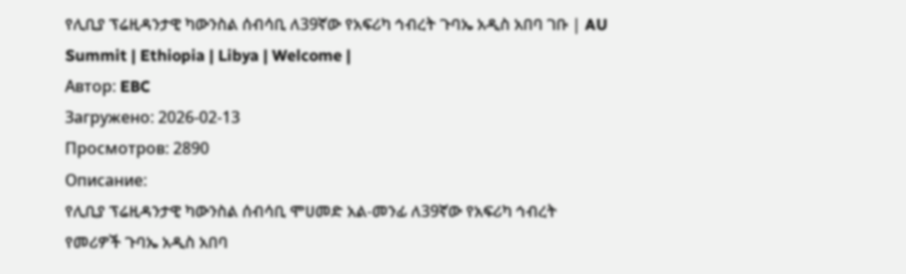የሊቢያ ፕሬዚዳንታዊ ካውንስል ሰብሳቢ ለ39ኛው የአፍሪካ ኅብረት ጉባኤ አዲስ አበባ ገቡ | AU Summit | Ethiopia | Libya | Welcome |
Автор: EBC
Загружено: 2026-02-13
Просмотров: 2890
Описание:
የሊቢያ ፕሬዚዳንታዊ ካውንስል ሰብሳቢ ሞሀመድ አል-መንፊ ለ39ኛው የአፍሪካ ኅብረት የመሪዎች ጉባኤ አዲስ አበባ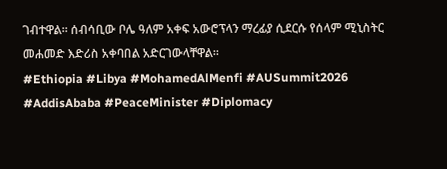ገብተዋል። ሰብሳቢው ቦሌ ዓለም አቀፍ አውሮፕላን ማረፊያ ሲደርሱ የሰላም ሚኒስትር መሐመድ እድሪስ አቀባበል አድርገውላቸዋል።
#Ethiopia #Libya #MohamedAlMenfi #AUSummit2026 #AddisAbaba #PeaceMinister #Diplomacy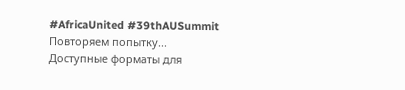#AfricaUnited #39thAUSummit
Повторяем попытку...
Доступные форматы для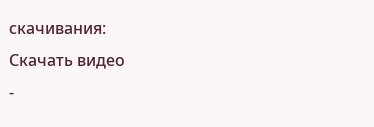скачивания:
Скачать видео
-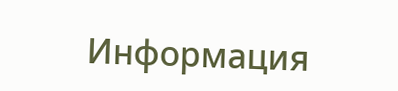Информация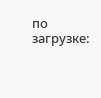по загрузке: